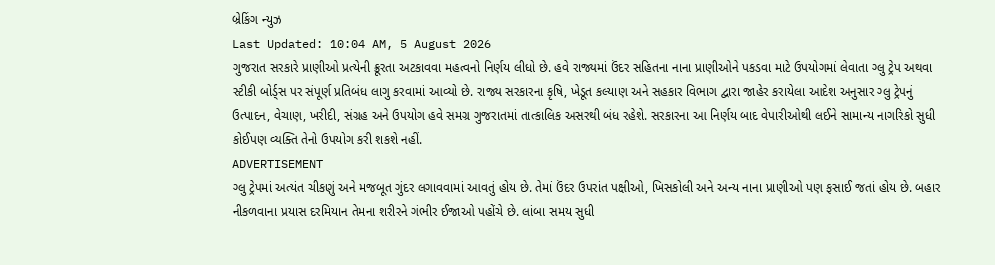બ્રેકિંગ ન્યુઝ
Last Updated: 10:04 AM, 5 August 2026
ગુજરાત સરકારે પ્રાણીઓ પ્રત્યેની ક્રૂરતા અટકાવવા મહત્વનો નિર્ણય લીધો છે. હવે રાજ્યમાં ઉંદર સહિતના નાના પ્રાણીઓને પકડવા માટે ઉપયોગમાં લેવાતા ગ્લુ ટ્રેપ અથવા સ્ટીકી બોર્ડ્સ પર સંપૂર્ણ પ્રતિબંધ લાગુ કરવામાં આવ્યો છે. રાજ્ય સરકારના કૃષિ, ખેડૂત કલ્યાણ અને સહકાર વિભાગ દ્વારા જાહેર કરાયેલા આદેશ અનુસાર ગ્લુ ટ્રેપનું ઉત્પાદન, વેચાણ, ખરીદી, સંગ્રહ અને ઉપયોગ હવે સમગ્ર ગુજરાતમાં તાત્કાલિક અસરથી બંધ રહેશે. સરકારના આ નિર્ણય બાદ વેપારીઓથી લઈને સામાન્ય નાગરિકો સુધી કોઈપણ વ્યક્તિ તેનો ઉપયોગ કરી શકશે નહીં.
ADVERTISEMENT
ગ્લુ ટ્રેપમાં અત્યંત ચીકણું અને મજબૂત ગુંદર લગાવવામાં આવતું હોય છે. તેમાં ઉંદર ઉપરાંત પક્ષીઓ, ખિસકોલી અને અન્ય નાના પ્રાણીઓ પણ ફસાઈ જતાં હોય છે. બહાર નીકળવાના પ્રયાસ દરમિયાન તેમના શરીરને ગંભીર ઈજાઓ પહોંચે છે. લાંબા સમય સુધી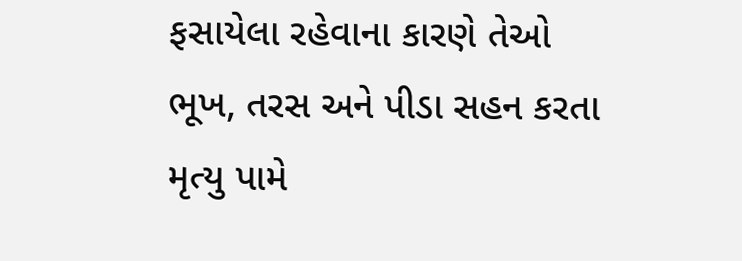ફસાયેલા રહેવાના કારણે તેઓ ભૂખ, તરસ અને પીડા સહન કરતા મૃત્યુ પામે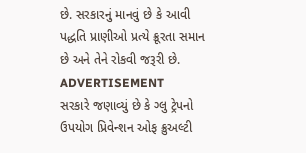છે. સરકારનું માનવું છે કે આવી પદ્ધતિ પ્રાણીઓ પ્રત્યે ક્રૂરતા સમાન છે અને તેને રોકવી જરૂરી છે.
ADVERTISEMENT
સરકારે જણાવ્યું છે કે ગ્લુ ટ્રેપનો ઉપયોગ પ્રિવેન્શન ઓફ ક્રુઅલ્ટી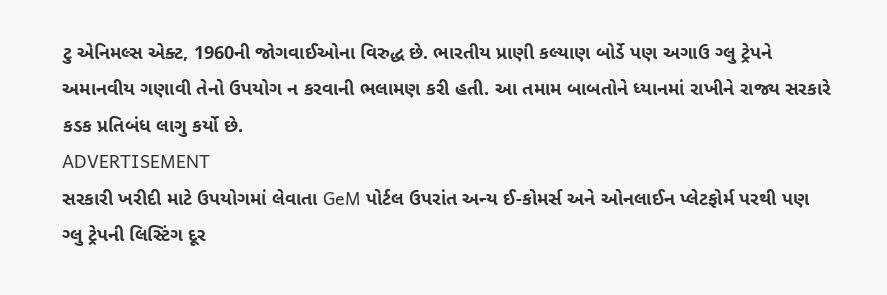ટુ એનિમલ્સ એક્ટ, 1960ની જોગવાઈઓના વિરુદ્ધ છે. ભારતીય પ્રાણી કલ્યાણ બોર્ડે પણ અગાઉ ગ્લુ ટ્રેપને અમાનવીય ગણાવી તેનો ઉપયોગ ન કરવાની ભલામણ કરી હતી. આ તમામ બાબતોને ધ્યાનમાં રાખીને રાજ્ય સરકારે કડક પ્રતિબંધ લાગુ કર્યો છે.
ADVERTISEMENT
સરકારી ખરીદી માટે ઉપયોગમાં લેવાતા GeM પોર્ટલ ઉપરાંત અન્ય ઈ-કોમર્સ અને ઓનલાઈન પ્લેટફોર્મ પરથી પણ ગ્લુ ટ્રેપની લિસ્ટિંગ દૂર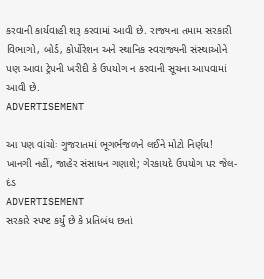કરવાની કાર્યવાહી શરૂ કરવામાં આવી છે. રાજ્યના તમામ સરકારી વિભાગો, બોર્ડ, કોર્પોરેશન અને સ્થાનિક સ્વરાજ્યની સંસ્થાઓને પણ આવા ટ્રેપની ખરીદી કે ઉપયોગ ન કરવાની સૂચના આપવામાં આવી છે.
ADVERTISEMENT

આ પણ વાંચોઃ ગુજરાતમાં ભૂગર્ભજળને લઈને મોટો નિર્ણય! ખાનગી નહીં, જાહેર સંસાધન ગણાશે; ગેરકાયદે ઉપયોગ પર જેલ-દંડ
ADVERTISEMENT
સરકારે સ્પષ્ટ કર્યું છે કે પ્રતિબંધ છતાં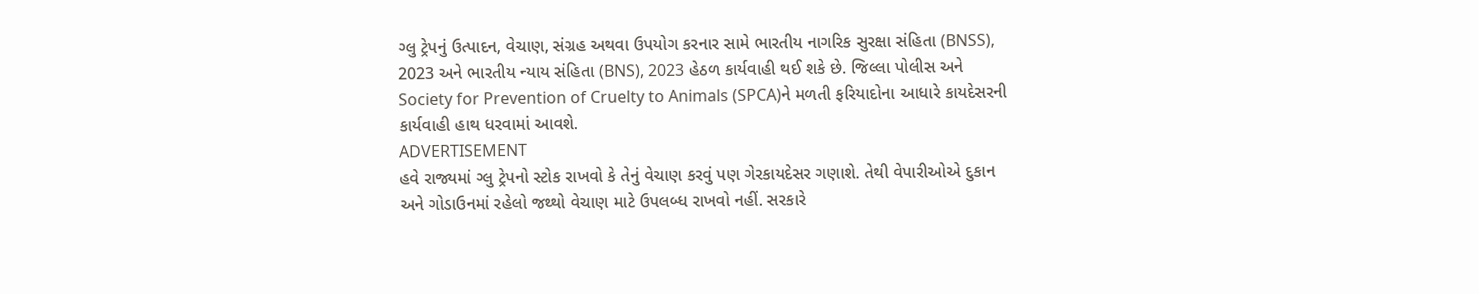ગ્લુ ટ્રેપનું ઉત્પાદન, વેચાણ, સંગ્રહ અથવા ઉપયોગ કરનાર સામે ભારતીય નાગરિક સુરક્ષા સંહિતા (BNSS), 2023 અને ભારતીય ન્યાય સંહિતા (BNS), 2023 હેઠળ કાર્યવાહી થઈ શકે છે. જિલ્લા પોલીસ અને Society for Prevention of Cruelty to Animals (SPCA)ને મળતી ફરિયાદોના આધારે કાયદેસરની કાર્યવાહી હાથ ધરવામાં આવશે.
ADVERTISEMENT
હવે રાજ્યમાં ગ્લુ ટ્રેપનો સ્ટોક રાખવો કે તેનું વેચાણ કરવું પણ ગેરકાયદેસર ગણાશે. તેથી વેપારીઓએ દુકાન અને ગોડાઉનમાં રહેલો જથ્થો વેચાણ માટે ઉપલબ્ધ રાખવો નહીં. સરકારે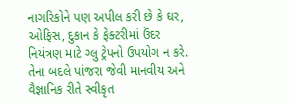નાગરિકોને પણ અપીલ કરી છે કે ઘર, ઓફિસ, દુકાન કે ફેક્ટરીમાં ઉંદર નિયંત્રણ માટે ગ્લુ ટ્રેપનો ઉપયોગ ન કરે. તેના બદલે પાંજરા જેવી માનવીય અને વૈજ્ઞાનિક રીતે સ્વીકૃત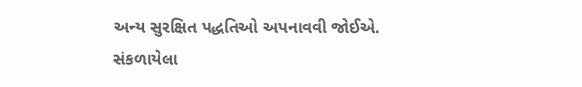અન્ય સુરક્ષિત પદ્ધતિઓ અપનાવવી જોઈએ.
સંકળાયેલા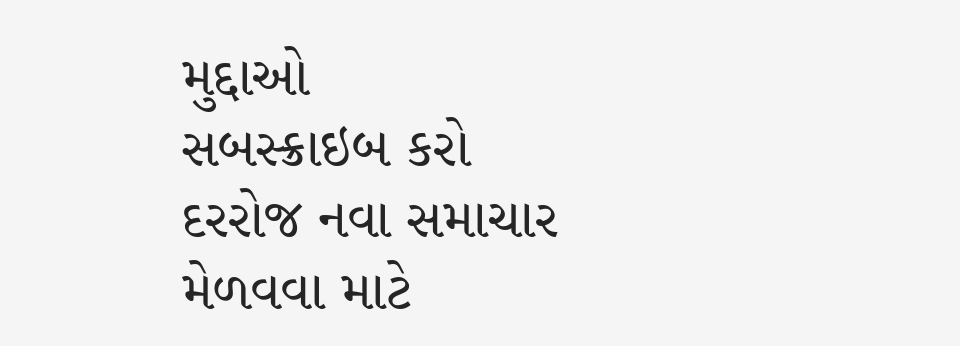મુદ્દાઓ
સબસ્ક્રાઇબ કરો
દરરોજ નવા સમાચાર મેળવવા માટે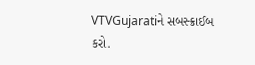VTVGujaratiને સબસ્ક્રાઈબ કરો.